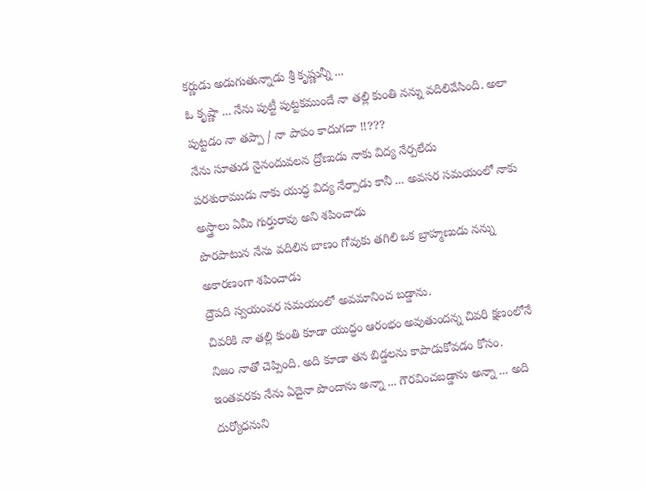కర్ణుడు అడుగుతున్నాడు శ్రీ కృష్ణున్నీ ...
ఓ కృష్ణా ... నేను పుట్టీ పుట్టకముందే నా తల్లి కుంతి నన్ను వదిలివేసింది. అలా పుట్టడం నా తప్పా / నా పాపం కాదుగదా !!???
నేను సూతుడ నైనందువలన ద్రోణుడు నాకు విద్య నేర్పలేదు
పరశురాముడు నాకు యుద్ధ విద్య నేర్పాడు కానీ ... అవసర సమయంలో నాకు అస్త్రాలు ఏమీ గుర్తురావు అని శపించాడు
పొరపాటున నేను వదిలిన బాణం గోవుకు తగిలి ఒక బ్రాహ్మణుడు నన్ను అకారణంగా శపించాడు
ద్రౌపది స్వయంవర సమయంలో అవమానించ బడ్డాను.
చివరికి నా తల్లి కుంతి కూడా యుద్ధం ఆరంభం అవుతుందన్న చివరి క్షణంలోనే నిజం నాతో చెప్పింది. అది కూడా తన బిడ్డలను కాపాడుకోవడం కోసం.
ఇంతవరకు నేను ఏదైనా పొందాను అన్నా ... గౌరవించబడ్డాను అన్నా ... అది దుర్యోధనుని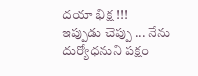దయా భిక్ష !!!
ఇప్పుడు చెప్పు ... నేను దుర్యోధనుని పక్షం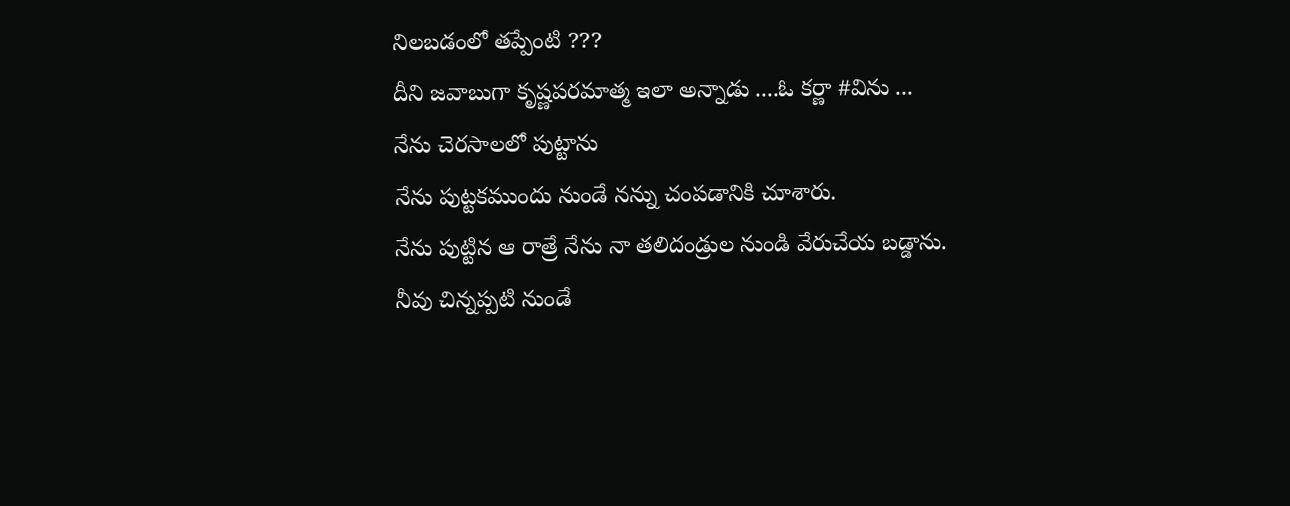నిలబడంలో తప్పేంటి ???
దీని జవాబుగా కృష్ణపరమాత్మ ఇలా అన్నాడు ....ఓ కర్ణా #విను ...
నేను చెరసాలలో పుట్టాను
నేను పుట్టకముందు నుండే నన్ను చంపడానికి చూశారు.
నేను పుట్టిన ఆ రాత్రే నేను నా తలిదండ్రుల నుండి వేరుచేయ బడ్డాను.
నీవు చిన్నప్పటి నుండే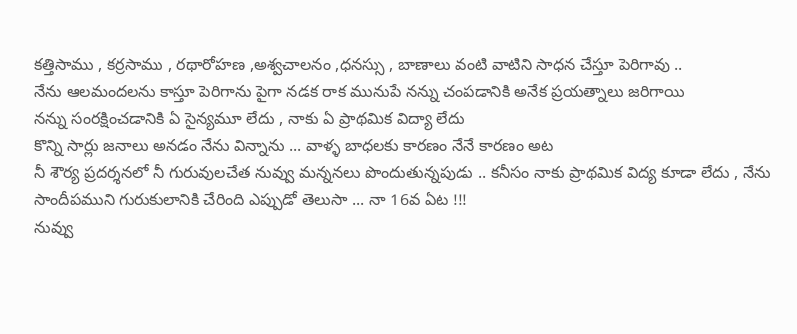కత్తిసాము , కర్రసాము , రథారోహణ ,అశ్వచాలనం ,ధనస్సు , బాణాలు వంటి వాటిని సాధన చేస్తూ పెరిగావు ..
నేను ఆలమందలను కాస్తూ పెరిగాను పైగా నడక రాక మునుపే నన్ను చంపడానికి అనేక ప్రయత్నాలు జరిగాయి
నన్ను సంరక్షించడానికి ఏ సైన్యమూ లేదు , నాకు ఏ ప్రాథమిక విద్యా లేదు
కొన్ని సార్లు జనాలు అనడం నేను విన్నాను ... వాళ్ళ బాధలకు కారణం నేనే కారణం అట
నీ శౌర్య ప్రదర్శనలో నీ గురువులచేత నువ్వు మన్ననలు పొందుతున్నపుడు .. కనీసం నాకు ప్రాథమిక విద్య కూడా లేదు , నేను సాందీపముని గురుకులానికి చేరింది ఎప్పుడో తెలుసా ... నా 16వ ఏట !!!
నువ్వు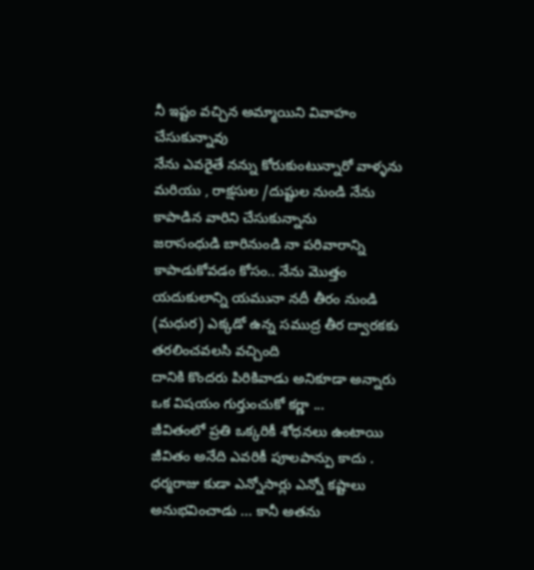నీ ఇష్టం వచ్చిన అమ్మాయిని వివాహం చేసుకున్నావు
నేను ఎవరైతే నన్ను కోరుకుంటున్నారో వాళ్ళను మరియు , రాక్షసుల /దుష్టుల నుండి నేను కాపాడిన వారిని చేసుకున్నాను
జరాసంధుడి బారినుండి నా పరివారాన్ని కాపాడుకోవడం కోసం.. నేను మొత్తం యదుకులాన్ని యమునా నదీ తీరం నుండి (మధుర) ఎక్కడో ఉన్న సముద్ర తీర ద్వారకకు తరలించవలసి వచ్చింది
దానికి కొందరు పిరికివాడు అనికూడా అన్నారు
ఒక విషయం గుర్తుంచుకో కర్ణా ...
జీవితంలో ప్రతి ఒక్కరికీ శోధనలు ఉంటాయి
జీవితం అనేది ఎవరికీ పూలపాన్పు కాదు .
ధర్మరాజు కుడా ఎన్నోసార్లు ఎన్నో కష్టాలు అనుభవించాడు ... కానీ అతను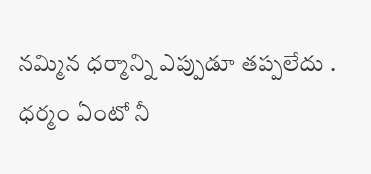నమ్మిన ధర్మాన్ని ఎప్పుడూ తప్పలేదు .
ధర్మం ఏంటో నీ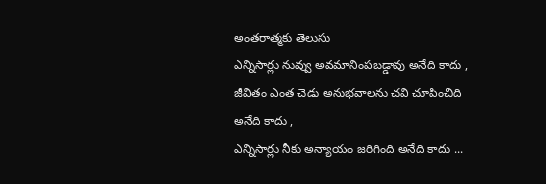అంతరాత్మకు తెలుసు
ఎన్నిసార్లు నువ్వు అవమానింపబడ్డావు అనేది కాదు , జీవితం ఎంత చెడు అనుభవాలను చవి చూపించిది అనేది కాదు ,
ఎన్నిసార్లు నీకు అన్యాయం జరిగింది అనేది కాదు ...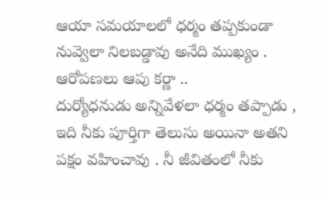ఆయా సమయాలలో ధర్మం తప్పకుండా నువ్వెలా నిలబడ్డావు అనేది ముఖ్యం .
ఆరోపణలు ఆపు కర్ణా ..
దుర్యోధనుడు అన్నివేళలా ధర్మం తప్పాడు , ఇది నీకు పూర్తిగా తెలుసు అయినా అతని పక్షం వహించావు . నీ జీవితంలో నీకు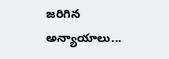జరిగిన అన్యాయాలు...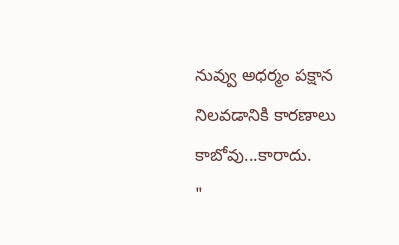నువ్వు అధర్మం పక్షాన నిలవడానికి కారణాలు కాబోవు...కారాదు.
"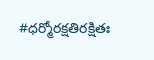#ధర్మోరక్షతిరక్షితః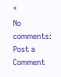"
No comments:
Post a Comment